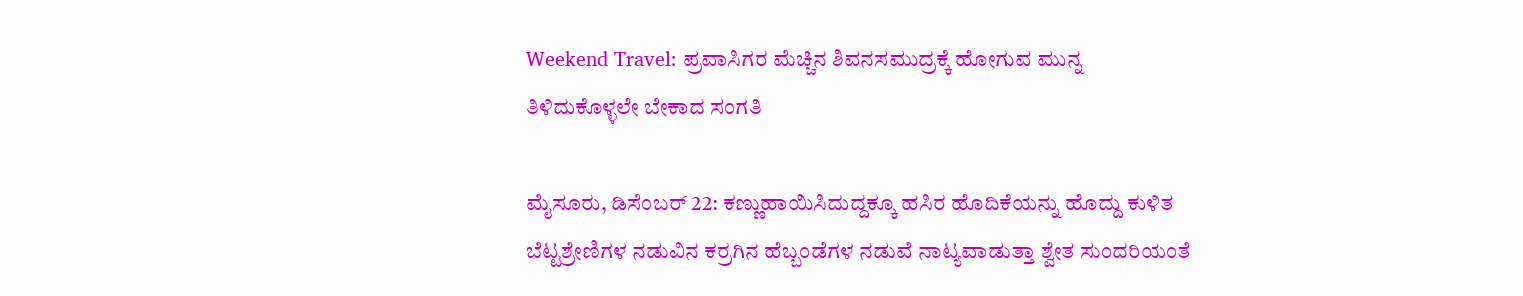Weekend Travel: ಪ್ರವಾಸಿಗರ ಮೆಚ್ಚಿನ ಶಿವನಸಮುದ್ರಕ್ಕೆ ಹೋಗುವ ಮುನ್ನ ತಿಳಿದುಕೊಳ್ಳಲೇ ಬೇಕಾದ ಸಂಗತಿ

ಮೈಸೂರು, ಡಿಸೆಂಬರ್‌ 22: ಕಣ್ಣುಹಾಯಿಸಿದುದ್ದಕ್ಕೂ ಹಸಿರ ಹೊದಿಕೆಯನ್ನು ಹೊದ್ದು ಕುಳಿತ ಬೆಟ್ಟಶ್ರೇಣಿಗಳ ನಡುವಿನ ಕರ್ರಗಿನ ಹೆಬ್ಬಂಡೆಗಳ ನಡುವೆ ನಾಟ್ಯವಾಡುತ್ತಾ ಶ್ವೇತ ಸುಂದರಿಯಂತೆ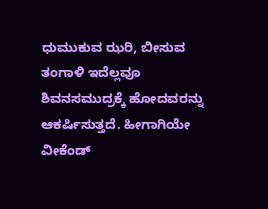ಧುಮುಕುವ ಝರಿ, ಬೀಸುವ ತಂಗಾಳಿ ಇದೆಲ್ಲವೂ ಶಿವನಸಮುದ್ರಕ್ಕೆ ಹೋದವರನ್ನು ಆಕರ್ಷಿಸುತ್ತದೆ. ಹೀಗಾಗಿಯೇ ವೀಕೆಂಡ್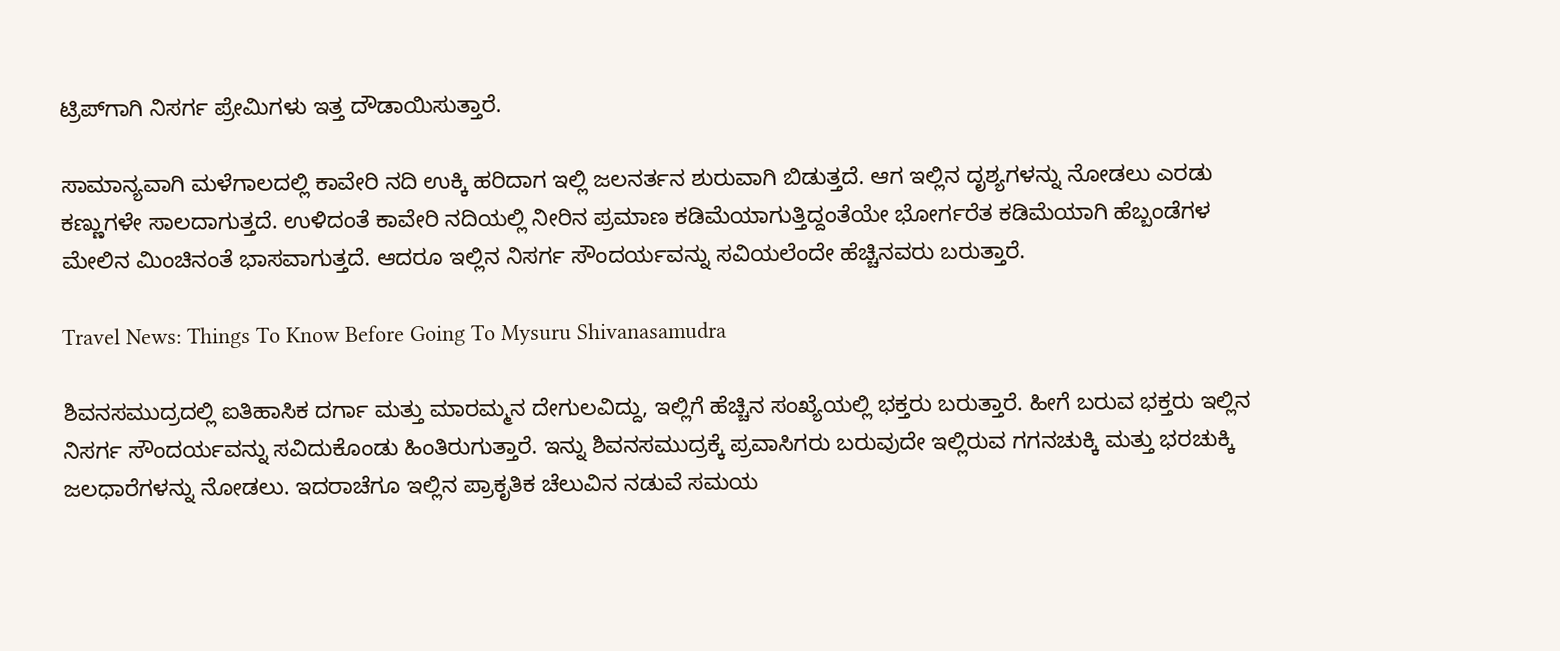ಟ್ರಿಪ್‌ಗಾಗಿ ನಿಸರ್ಗ ಪ್ರೇಮಿಗಳು ಇತ್ತ ದೌಡಾಯಿಸುತ್ತಾರೆ.

ಸಾಮಾನ್ಯವಾಗಿ ಮಳೆಗಾಲದಲ್ಲಿ ಕಾವೇರಿ ನದಿ ಉಕ್ಕಿ ಹರಿದಾಗ ಇಲ್ಲಿ ಜಲನರ್ತನ ಶುರುವಾಗಿ ಬಿಡುತ್ತದೆ. ಆಗ ಇಲ್ಲಿನ ದೃಶ್ಯಗಳನ್ನು ನೋಡಲು ಎರಡು ಕಣ್ಣುಗಳೇ ಸಾಲದಾಗುತ್ತದೆ. ಉಳಿದಂತೆ ಕಾವೇರಿ ನದಿಯಲ್ಲಿ ನೀರಿನ ಪ್ರಮಾಣ ಕಡಿಮೆಯಾಗುತ್ತಿದ್ದಂತೆಯೇ ಭೋರ್ಗರೆತ ಕಡಿಮೆಯಾಗಿ ಹೆಬ್ಬಂಡೆಗಳ ಮೇಲಿನ ಮಿಂಚಿನಂತೆ ಭಾಸವಾಗುತ್ತದೆ. ಆದರೂ ಇಲ್ಲಿನ ನಿಸರ್ಗ ಸೌಂದರ್ಯವನ್ನು ಸವಿಯಲೆಂದೇ ಹೆಚ್ಚಿನವರು ಬರುತ್ತಾರೆ.

Travel News: Things To Know Before Going To Mysuru Shivanasamudra

ಶಿವನಸಮುದ್ರದಲ್ಲಿ ಐತಿಹಾಸಿಕ ದರ್ಗಾ ಮತ್ತು ಮಾರಮ್ಮನ ದೇಗುಲವಿದ್ದು, ಇಲ್ಲಿಗೆ ಹೆಚ್ಚಿನ ಸಂಖ್ಯೆಯಲ್ಲಿ ಭಕ್ತರು ಬರುತ್ತಾರೆ. ಹೀಗೆ ಬರುವ ಭಕ್ತರು ಇಲ್ಲಿನ ನಿಸರ್ಗ ಸೌಂದರ್ಯವನ್ನು ಸವಿದುಕೊಂಡು ಹಿಂತಿರುಗುತ್ತಾರೆ. ಇನ್ನು ಶಿವನಸಮುದ್ರಕ್ಕೆ ಪ್ರವಾಸಿಗರು ಬರುವುದೇ ಇಲ್ಲಿರುವ ಗಗನಚುಕ್ಕಿ ಮತ್ತು ಭರಚುಕ್ಕಿ ಜಲಧಾರೆಗಳನ್ನು ನೋಡಲು. ಇದರಾಚೆಗೂ ಇಲ್ಲಿನ ಪ್ರಾಕೃತಿಕ ಚೆಲುವಿನ ನಡುವೆ ಸಮಯ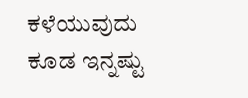ಕಳೆಯುವುದು ಕೂಡ ಇನ್ನಷ್ಟು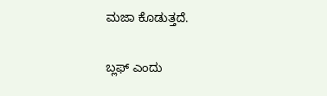ಮಜಾ ಕೊಡುತ್ತದೆ.

ಬ್ಲಫ್ ಎಂದು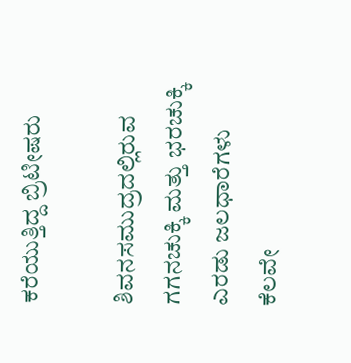ಕರೆಯುತ್ತಿದ್ದ ಬ್ರಿಟೀಷರು

ಶಿವನಸಮುದ್ರದಲ್ಲಿರುವ ಗಗನಚುಕ್ಕಿ ಮತ್ತು ಭರಚುಕ್ಕಿ ಎರಡು ಜಲಧಾರೆಗಳು ಕೆಲವೇ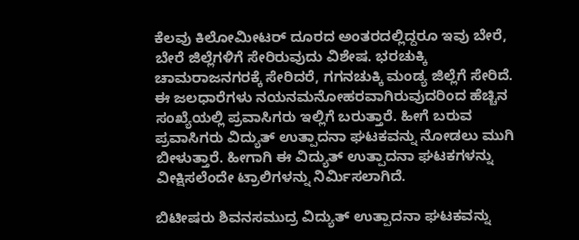ಕೆಲವು ಕಿಲೋಮೀಟರ್ ದೂರದ ಅಂತರದಲ್ಲಿದ್ದರೂ ಇವು ಬೇರೆ, ಬೇರೆ ಜಿಲ್ಲೆಗಳಿಗೆ ಸೇರಿರುವುದು ವಿಶೇಷ. ಭರಚುಕ್ಕಿ ಚಾಮರಾಜನಗರಕ್ಕೆ ಸೇರಿದರೆ, ಗಗನಚುಕ್ಕಿ ಮಂಡ್ಯ ಜಿಲ್ಲೆಗೆ ಸೇರಿದೆ. ಈ ಜಲಧಾರೆಗಳು ನಯನಮನೋಹರವಾಗಿರುವುದರಿಂದ ಹೆಚ್ಚಿನ ಸಂಖ್ಯೆಯಲ್ಲಿ ಪ್ರವಾಸಿಗರು ಇಲ್ಲಿಗೆ ಬರುತ್ತಾರೆ. ಹೀಗೆ ಬರುವ ಪ್ರವಾಸಿಗರು ವಿದ್ಯುತ್ ಉತ್ಪಾದನಾ ಘಟಕವನ್ನು ನೋಡಲು ಮುಗಿ ಬೀಳುತ್ತಾರೆ. ಹೀಗಾಗಿ ಈ ವಿದ್ಯುತ್ ಉತ್ಪಾದನಾ ಘಟಕಗಳನ್ನು ವೀಕ್ಷಿಸಲೆಂದೇ ಟ್ರಾಲಿಗಳನ್ನು ನಿರ್ಮಿಸಲಾಗಿದೆ.

ಬಿಟೀಷರು ಶಿವನಸಮುದ್ರ ವಿದ್ಯುತ್ ಉತ್ಪಾದನಾ ಘಟಕವನ್ನು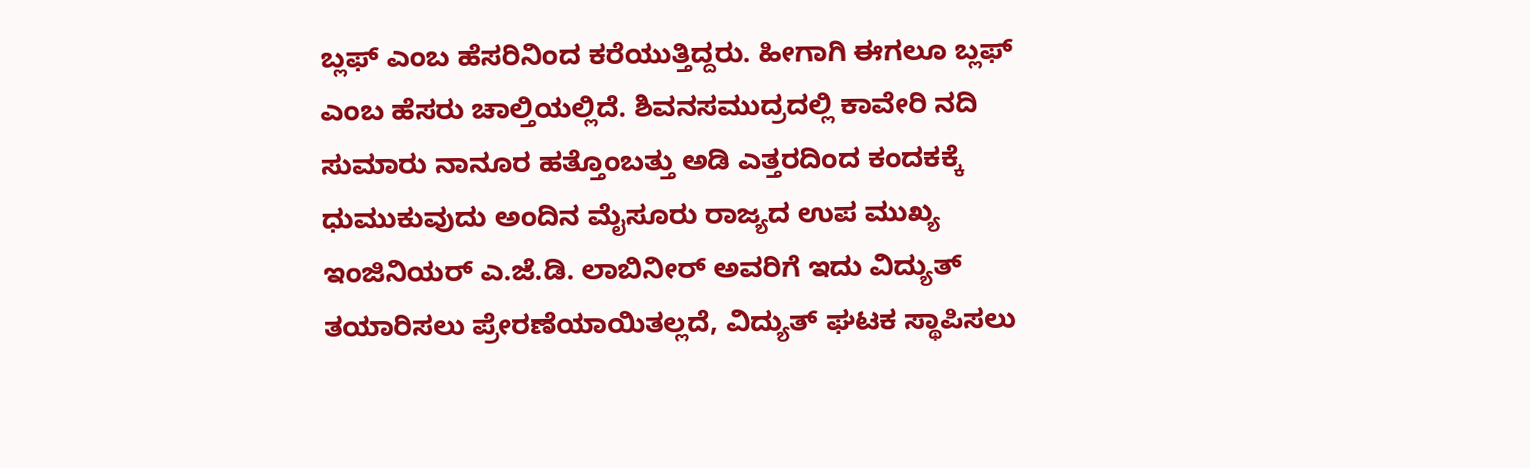ಬ್ಲಫ್ ಎಂಬ ಹೆಸರಿನಿಂದ ಕರೆಯುತ್ತಿದ್ದರು. ಹೀಗಾಗಿ ಈಗಲೂ ಬ್ಲಫ್ ಎಂಬ ಹೆಸರು ಚಾಲ್ತಿಯಲ್ಲಿದೆ. ಶಿವನಸಮುದ್ರದಲ್ಲಿ ಕಾವೇರಿ ನದಿ ಸುಮಾರು ನಾನೂರ ಹತ್ತೊಂಬತ್ತು ಅಡಿ ಎತ್ತರದಿಂದ ಕಂದಕಕ್ಕೆ ಧುಮುಕುವುದು ಅಂದಿನ ಮೈಸೂರು ರಾಜ್ಯದ ಉಪ ಮುಖ್ಯ ಇಂಜಿನಿಯರ್ ಎ.ಜೆ.ಡಿ. ಲಾಬಿನೀರ್ ಅವರಿಗೆ ಇದು ವಿದ್ಯುತ್ ತಯಾರಿಸಲು ಪ್ರೇರಣೆಯಾಯಿತಲ್ಲದೆ, ವಿದ್ಯುತ್ ಘಟಕ ಸ್ಥಾಪಿಸಲು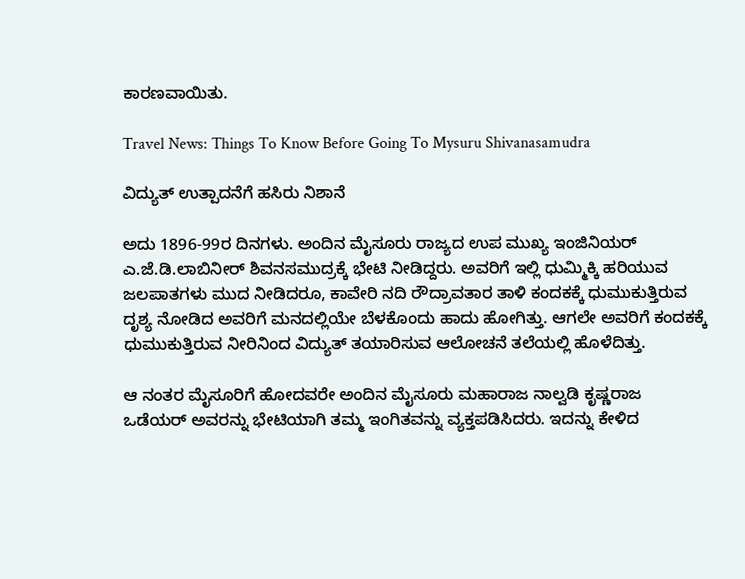ಕಾರಣವಾಯಿತು.

Travel News: Things To Know Before Going To Mysuru Shivanasamudra

ವಿದ್ಯುತ್ ಉತ್ಪಾದನೆಗೆ ಹಸಿರು ನಿಶಾನೆ

ಅದು 1896-99ರ ದಿನಗಳು. ಅಂದಿನ ಮೈಸೂರು ರಾಜ್ಯದ ಉಪ ಮುಖ್ಯ ಇಂಜಿನಿಯರ್ ಎ.ಜೆ.ಡಿ.ಲಾಬಿನೀರ್ ಶಿವನಸಮುದ್ರಕ್ಕೆ ಭೇಟಿ ನೀಡಿದ್ದರು. ಅವರಿಗೆ ಇಲ್ಲಿ ಧುಮ್ಮಿಕ್ಕಿ ಹರಿಯುವ ಜಲಪಾತಗಳು ಮುದ ನೀಡಿದರೂ, ಕಾವೇರಿ ನದಿ ರೌದ್ರಾವತಾರ ತಾಳಿ ಕಂದಕಕ್ಕೆ ಧುಮುಕುತ್ತಿರುವ ದೃಶ್ಯ ನೋಡಿದ ಅವರಿಗೆ ಮನದಲ್ಲಿಯೇ ಬೆಳಕೊಂದು ಹಾದು ಹೋಗಿತ್ತು. ಆಗಲೇ ಅವರಿಗೆ ಕಂದಕಕ್ಕೆ ಧುಮುಕುತ್ತಿರುವ ನೀರಿನಿಂದ ವಿದ್ಯುತ್ ತಯಾರಿಸುವ ಆಲೋಚನೆ ತಲೆಯಲ್ಲಿ ಹೊಳೆದಿತ್ತು.

ಆ ನಂತರ ಮೈಸೂರಿಗೆ ಹೋದವರೇ ಅಂದಿನ ಮೈಸೂರು ಮಹಾರಾಜ ನಾಲ್ವಡಿ ಕೃಷ್ಣರಾಜ ಒಡೆಯರ್ ಅವರನ್ನು ಭೇಟಿಯಾಗಿ ತಮ್ಮ ಇಂಗಿತವನ್ನು ವ್ಯಕ್ತಪಡಿಸಿದರು. ಇದನ್ನು ಕೇಳಿದ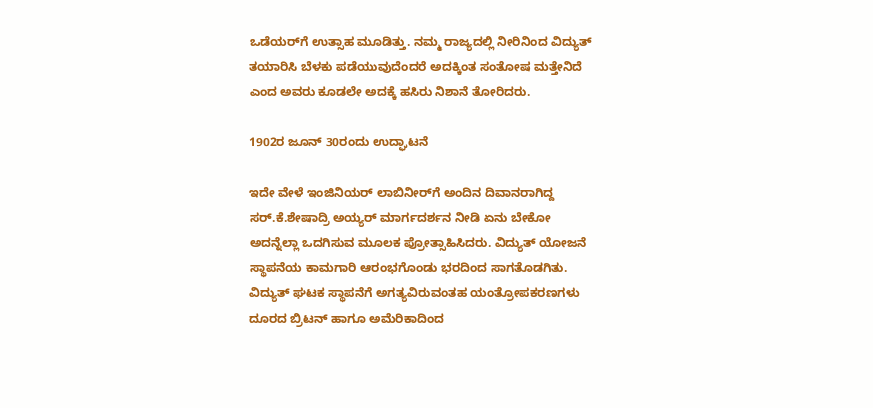ಒಡೆಯರ್‌ಗೆ ಉತ್ಸಾಹ ಮೂಡಿತ್ತು. ನಮ್ಮ ರಾಜ್ಯದಲ್ಲಿ ನೀರಿನಿಂದ ವಿದ್ಯುತ್ ತಯಾರಿಸಿ ಬೆಳಕು ಪಡೆಯುವುದೆಂದರೆ ಅದಕ್ಕಿಂತ ಸಂತೋಷ ಮತ್ತೇನಿದೆ ಎಂದ ಅವರು ಕೂಡಲೇ ಅದಕ್ಕೆ ಹಸಿರು ನಿಶಾನೆ ತೋರಿದರು.

1902ರ ಜೂನ್ 30ರಂದು ಉದ್ಘಾಟನೆ

ಇದೇ ವೇಳೆ ಇಂಜಿನಿಯರ್ ಲಾಬಿನೀರ್‌ಗೆ ಅಂದಿನ ದಿವಾನರಾಗಿದ್ದ ಸರ್.ಕೆ.ಶೇಷಾದ್ರಿ ಅಯ್ಯರ್ ಮಾರ್ಗದರ್ಶನ ನೀಡಿ ಏನು ಬೇಕೋ ಅದನ್ನೆಲ್ಲಾ ಒದಗಿಸುವ ಮೂಲಕ ಪ್ರೋತ್ಸಾಹಿಸಿದರು. ವಿದ್ಯುತ್ ಯೋಜನೆ ಸ್ಥಾಪನೆಯ ಕಾಮಗಾರಿ ಆರಂಭಗೊಂಡು ಭರದಿಂದ ಸಾಗತೊಡಗಿತು. ವಿದ್ಯುತ್ ಘಟಕ ಸ್ಥಾಪನೆಗೆ ಅಗತ್ಯವಿರುವಂತಹ ಯಂತ್ರೋಪಕರಣಗಳು ದೂರದ ಬ್ರಿಟನ್ ಹಾಗೂ ಅಮೆರಿಕಾದಿಂದ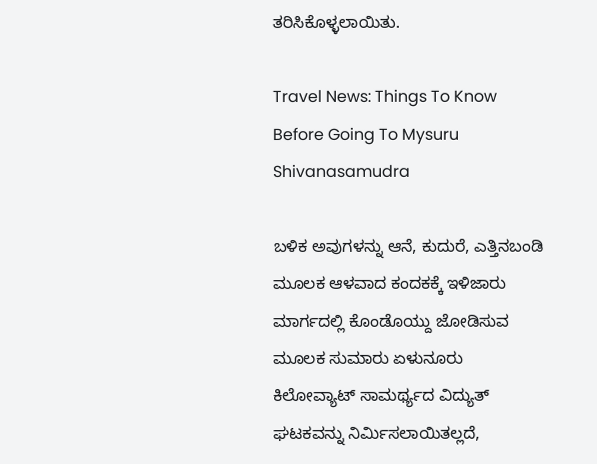ತರಿಸಿಕೊಳ್ಳಲಾಯಿತು.

Travel News: Things To Know Before Going To Mysuru Shivanasamudra

ಬಳಿಕ ಅವುಗಳನ್ನು ಆನೆ, ಕುದುರೆ, ಎತ್ತಿನಬಂಡಿ ಮೂಲಕ ಆಳವಾದ ಕಂದಕಕ್ಕೆ ಇಳಿಜಾರು ಮಾರ್ಗದಲ್ಲಿ ಕೊಂಡೊಯ್ದು ಜೋಡಿಸುವ ಮೂಲಕ ಸುಮಾರು ಏಳುನೂರು ಕಿಲೋವ್ಯಾಟ್ ಸಾಮರ್ಥ್ಯದ ವಿದ್ಯುತ್ ಘಟಕವನ್ನು ನಿರ್ಮಿಸಲಾಯಿತಲ್ಲದೆ,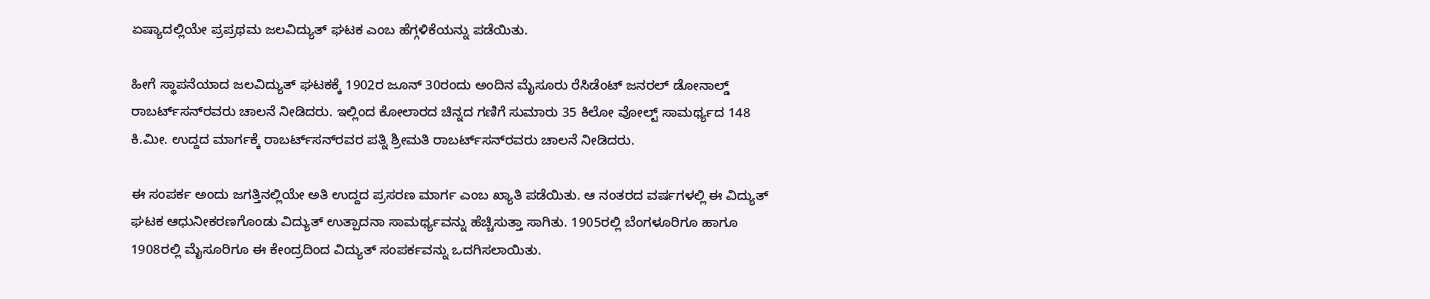ಏಷ್ಯಾದಲ್ಲಿಯೇ ಪ್ರಪ್ರಥಮ ಜಲವಿದ್ಯುತ್ ಘಟಕ ಎಂಬ ಹೆಗ್ಗಳಿಕೆಯನ್ನು ಪಡೆಯಿತು.

ಹೀಗೆ ಸ್ಥಾಪನೆಯಾದ ಜಲವಿದ್ಯುತ್ ಘಟಕಕ್ಕೆ 1902ರ ಜೂನ್ 30ರಂದು ಅಂದಿನ ಮೈಸೂರು ರೆಸಿಡೆಂಟ್ ಜನರಲ್ ಡೋನಾಲ್ಡ್ ರಾಬರ್ಟ್‌ಸನ್‌ರವರು ಚಾಲನೆ ನೀಡಿದರು. ಇಲ್ಲಿಂದ ಕೋಲಾರದ ಚಿನ್ನದ ಗಣಿಗೆ ಸುಮಾರು 35 ಕಿಲೋ ವೋಲ್ಟ್ ಸಾಮರ್ಥ್ಯದ 148 ಕಿ.ಮೀ. ಉದ್ದದ ಮಾರ್ಗಕ್ಕೆ ರಾಬರ್ಟ್‌ಸನ್‌ರವರ ಪತ್ನಿ ಶ್ರೀಮತಿ ರಾಬರ್ಟ್‌ಸನ್‌ರವರು ಚಾಲನೆ ನೀಡಿದರು.

ಈ ಸಂಪರ್ಕ ಅಂದು ಜಗತ್ತಿನಲ್ಲಿಯೇ ಅತಿ ಉದ್ದದ ಪ್ರಸರಣ ಮಾರ್ಗ ಎಂಬ ಖ್ಯಾತಿ ಪಡೆಯಿತು. ಆ ನಂತರದ ವರ್ಷಗಳಲ್ಲಿ ಈ ವಿದ್ಯುತ್ ಘಟಕ ಆಧುನೀಕರಣಗೊಂಡು ವಿದ್ಯುತ್ ಉತ್ಪಾದನಾ ಸಾಮರ್ಥ್ಯವನ್ನು ಹೆಚ್ಚಿಸುತ್ತಾ ಸಾಗಿತು. 1905ರಲ್ಲಿ ಬೆಂಗಳೂರಿಗೂ ಹಾಗೂ 1908ರಲ್ಲಿ ಮೈಸೂರಿಗೂ ಈ ಕೇಂದ್ರದಿಂದ ವಿದ್ಯುತ್ ಸಂಪರ್ಕವನ್ನು ಒದಗಿಸಲಾಯಿತು.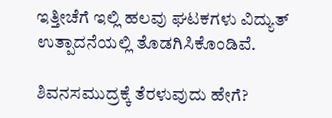ಇತ್ತೀಚೆಗೆ ಇಲ್ಲಿ ಹಲವು ಘಟಕಗಳು ವಿದ್ಯುತ್ ಉತ್ಪಾದನೆಯಲ್ಲಿ ತೊಡಗಿಸಿಕೊಂಡಿವೆ.

ಶಿವನಸಮುದ್ರಕ್ಕೆ ತೆರಳುವುದು ಹೇಗೆ?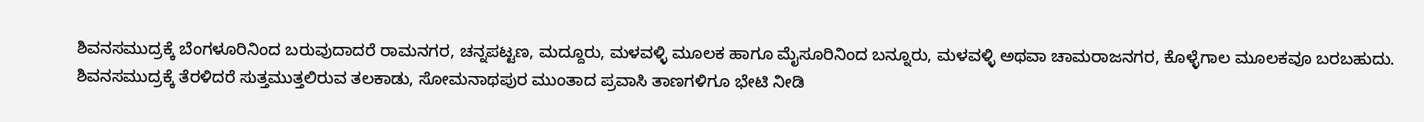ಶಿವನಸಮುದ್ರಕ್ಕೆ ಬೆಂಗಳೂರಿನಿಂದ ಬರುವುದಾದರೆ ರಾಮನಗರ, ಚನ್ನಪಟ್ಟಣ, ಮದ್ದೂರು, ಮಳವಳ್ಳಿ ಮೂಲಕ ಹಾಗೂ ಮೈಸೂರಿನಿಂದ ಬನ್ನೂರು, ಮಳವಳ್ಳಿ ಅಥವಾ ಚಾಮರಾಜನಗರ, ಕೊಳ್ಳೆಗಾಲ ಮೂಲಕವೂ ಬರಬಹುದು. ಶಿವನಸಮುದ್ರಕ್ಕೆ ತೆರಳಿದರೆ ಸುತ್ತಮುತ್ತಲಿರುವ ತಲಕಾಡು, ಸೋಮನಾಥಪುರ ಮುಂತಾದ ಪ್ರವಾಸಿ ತಾಣಗಳಿಗೂ ಭೇಟಿ ನೀಡಿ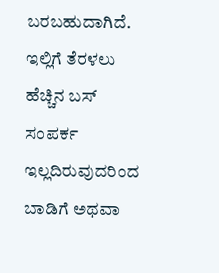ಬರಬಹುದಾಗಿದೆ. ಇಲ್ಲಿಗೆ ತೆರಳಲು ಹೆಚ್ಚಿನ ಬಸ್ ಸಂಪರ್ಕ ಇಲ್ಲದಿರುವುದರಿಂದ ಬಾಡಿಗೆ ಅಥವಾ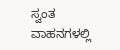ಸ್ವಂತ ವಾಹನಗಳಲ್ಲಿ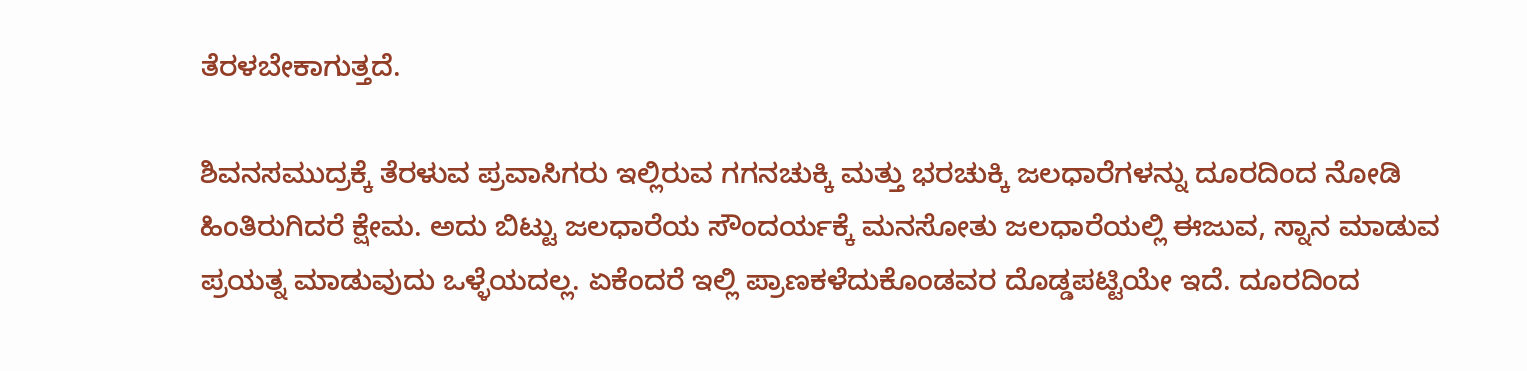ತೆರಳಬೇಕಾಗುತ್ತದೆ.

ಶಿವನಸಮುದ್ರಕ್ಕೆ ತೆರಳುವ ಪ್ರವಾಸಿಗರು ಇಲ್ಲಿರುವ ಗಗನಚುಕ್ಕಿ ಮತ್ತು ಭರಚುಕ್ಕಿ ಜಲಧಾರೆಗಳನ್ನು ದೂರದಿಂದ ನೋಡಿ ಹಿಂತಿರುಗಿದರೆ ಕ್ಷೇಮ. ಅದು ಬಿಟ್ಟು ಜಲಧಾರೆಯ ಸೌಂದರ್ಯಕ್ಕೆ ಮನಸೋತು ಜಲಧಾರೆಯಲ್ಲಿ ಈಜುವ, ಸ್ನಾನ ಮಾಡುವ ಪ್ರಯತ್ನ ಮಾಡುವುದು ಒಳ್ಳೆಯದಲ್ಲ. ಏಕೆಂದರೆ ಇಲ್ಲಿ ಪ್ರಾಣಕಳೆದುಕೊಂಡವರ ದೊಡ್ಡಪಟ್ಟಿಯೇ ಇದೆ. ದೂರದಿಂದ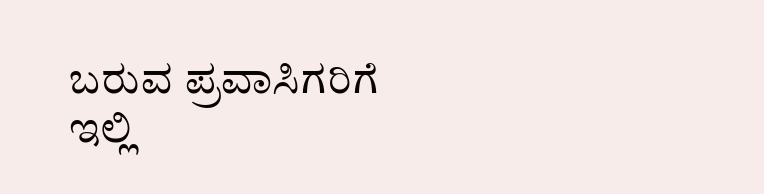ಬರುವ ಪ್ರವಾಸಿಗರಿಗೆ ಇಲ್ಲಿ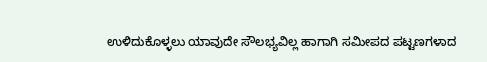ಉಳಿದುಕೊಳ್ಳಲು ಯಾವುದೇ ಸೌಲಭ್ಯವಿಲ್ಲ ಹಾಗಾಗಿ ಸಮೀಪದ ಪಟ್ಟಣಗಳಾದ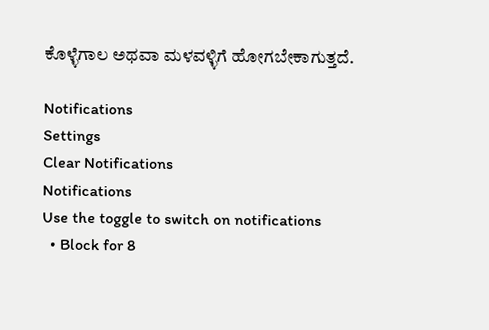ಕೊಳ್ಳೆಗಾಲ ಅಥವಾ ಮಳವಳ್ಳಿಗೆ ಹೋಗಬೇಕಾಗುತ್ತದೆ.

Notifications
Settings
Clear Notifications
Notifications
Use the toggle to switch on notifications
  • Block for 8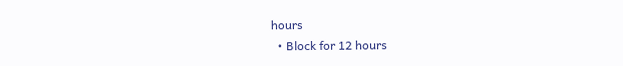hours
  • Block for 12 hours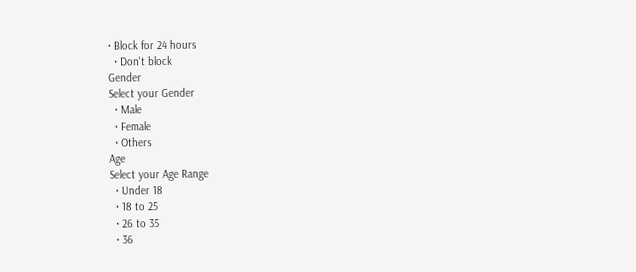• Block for 24 hours
  • Don't block
Gender
Select your Gender
  • Male
  • Female
  • Others
Age
Select your Age Range
  • Under 18
  • 18 to 25
  • 26 to 35
  • 36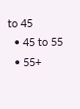to 45
  • 45 to 55
  • 55+